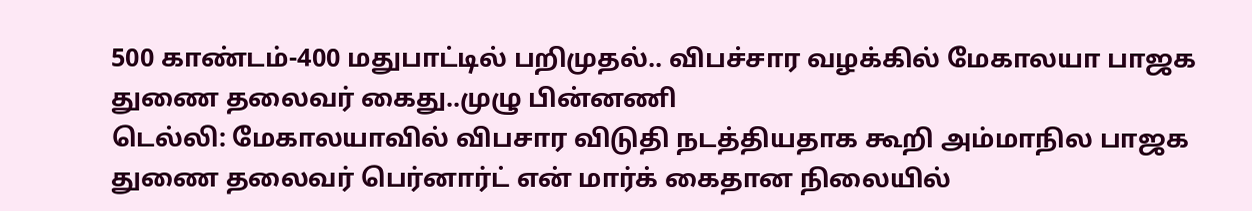500 காண்டம்-400 மதுபாட்டில் பறிமுதல்.. விபச்சார வழக்கில் மேகாலயா பாஜக துணை தலைவர் கைது..முழு பின்னணி
டெல்லி: மேகாலயாவில் விபசார விடுதி நடத்தியதாக கூறி அம்மாநில பாஜக துணை தலைவர் பெர்னார்ட் என் மார்க் கைதான நிலையில்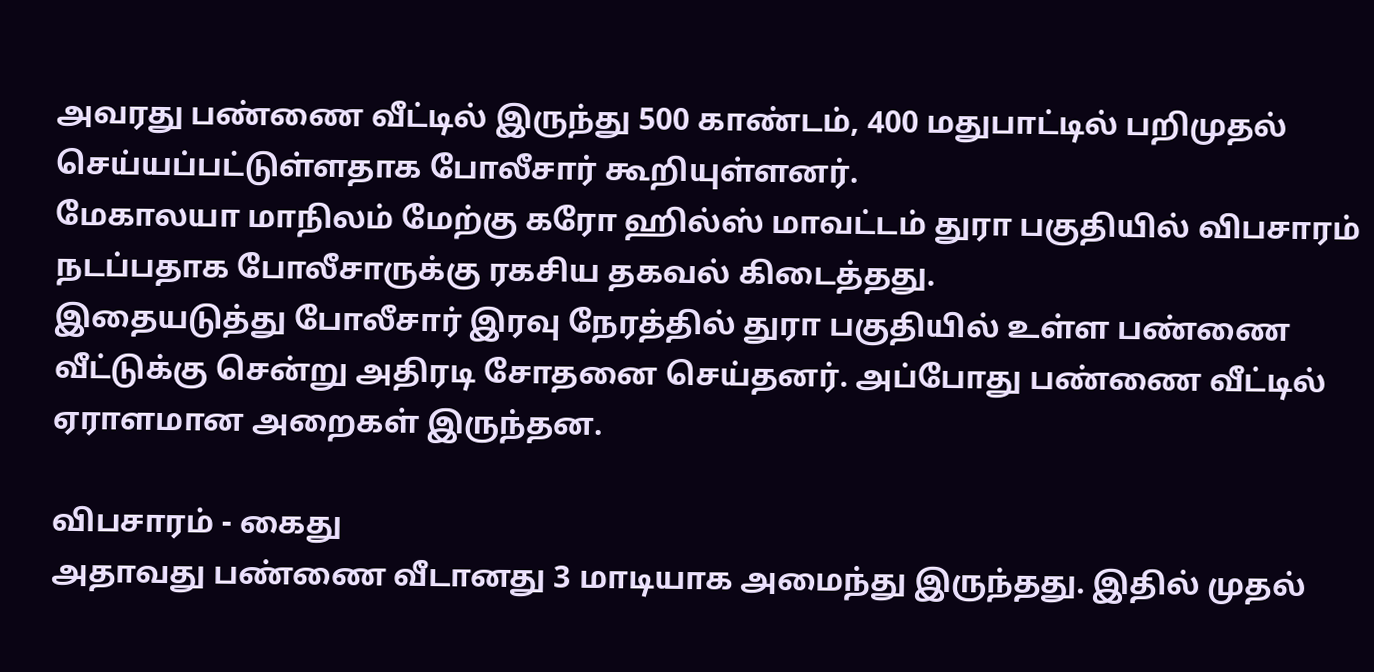அவரது பண்ணை வீட்டில் இருந்து 500 காண்டம், 400 மதுபாட்டில் பறிமுதல் செய்யப்பட்டுள்ளதாக போலீசார் கூறியுள்ளனர்.
மேகாலயா மாநிலம் மேற்கு கரோ ஹில்ஸ் மாவட்டம் துரா பகுதியில் விபசாரம் நடப்பதாக போலீசாருக்கு ரகசிய தகவல் கிடைத்தது.
இதையடுத்து போலீசார் இரவு நேரத்தில் துரா பகுதியில் உள்ள பண்ணை வீட்டுக்கு சென்று அதிரடி சோதனை செய்தனர். அப்போது பண்ணை வீட்டில் ஏராளமான அறைகள் இருந்தன.

விபசாரம் - கைது
அதாவது பண்ணை வீடானது 3 மாடியாக அமைந்து இருந்தது. இதில் முதல்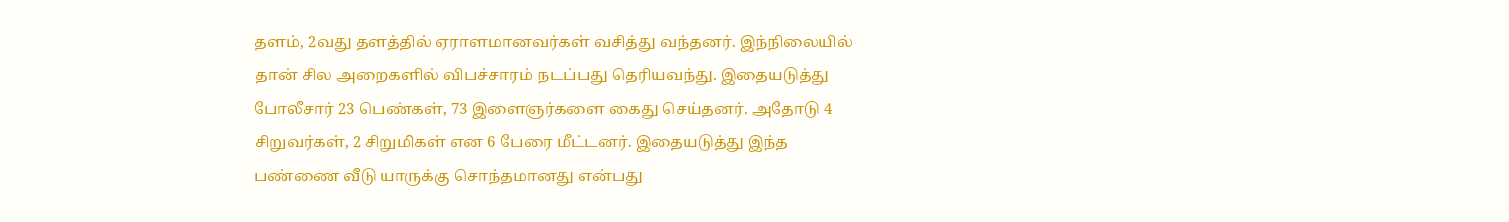தளம், 2வது தளத்தில் ஏராளமானவர்கள் வசித்து வந்தனர். இந்நிலையில் தான் சில அறைகளில் விபச்சாரம் நடப்பது தெரியவந்து. இதையடுத்து போலீசார் 23 பெண்கள், 73 இளைஞர்களை கைது செய்தனர். அதோடு 4 சிறுவர்கள், 2 சிறுமிகள் என 6 பேரை மீட்டனர். இதையடுத்து இந்த பண்ணை வீடு யாருக்கு சொந்தமானது என்பது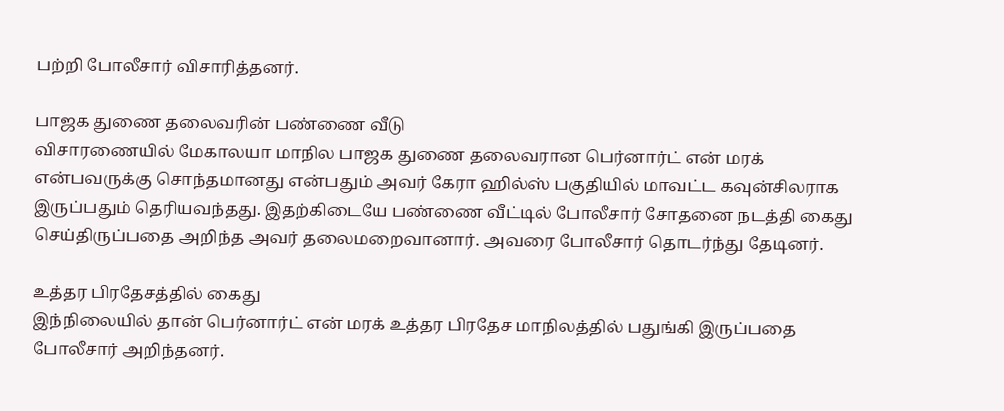பற்றி போலீசார் விசாரித்தனர்.

பாஜக துணை தலைவரின் பண்ணை வீடு
விசாரணையில் மேகாலயா மாநில பாஜக துணை தலைவரான பெர்னார்ட் என் மரக் என்பவருக்கு சொந்தமானது என்பதும் அவர் கேரா ஹில்ஸ் பகுதியில் மாவட்ட கவுன்சிலராக இருப்பதும் தெரியவந்தது. இதற்கிடையே பண்ணை வீட்டில் போலீசார் சோதனை நடத்தி கைது செய்திருப்பதை அறிந்த அவர் தலைமறைவானார். அவரை போலீசார் தொடர்ந்து தேடினர்.

உத்தர பிரதேசத்தில் கைது
இந்நிலையில் தான் பெர்னார்ட் என் மரக் உத்தர பிரதேச மாநிலத்தில் பதுங்கி இருப்பதை போலீசார் அறிந்தனர்.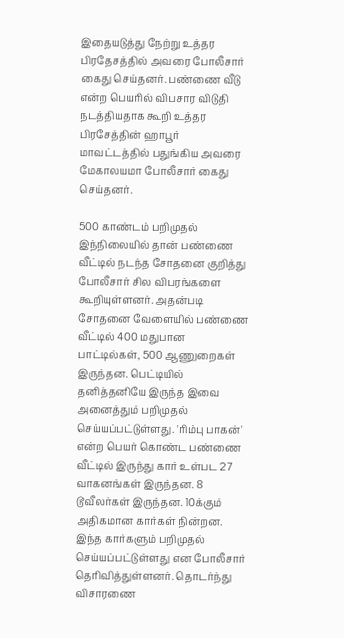இதையடுத்து நேற்று உத்தர பிரதேசத்தில் அவரை போலீசார் கைது செய்தனர். பண்ணை வீடு என்ற பெயரில் விபசார விடுதி நடத்தியதாக கூறி உத்தர பிரசேத்தின் ஹாபூர் மாவட்டத்தில் பதுங்கிய அவரை மேகாலயமா போலீசார் கைது செய்தனர்.

500 காண்டம் பறிமுதல்
இந்நிலையில் தான் பண்ணை வீட்டில் நடந்த சோதனை குறித்து போலீசார் சில விபரங்களை கூறியுள்ளனர். அதன்படி சோதனை வேளையில் பண்ணை வீட்டில் 400 மதுபான பாட்டில்கள், 500 ஆணுறைகள் இருந்தன. பெட்டியில் தனித்தனியே இருந்த இவை அனைத்தும் பறிமுதல் செய்யப்பட்டுள்ளது. 'ரிம்பு பாகன்' என்ற பெயர் கொண்ட பண்ணை வீட்டில் இருந்து கார் உள்பட 27 வாகனங்கள் இருந்தன. 8 டூவீலர்கள் இருந்தன. 10க்கும் அதிகமான கார்கள் நின்றன. இந்த கார்களும் பறிமுதல் செய்யப்பட்டுள்ளது என போலீசார் தெரிவித்துள்ளனர். தொடர்ந்து விசாரணை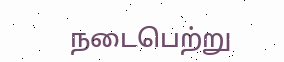நடைபெற்று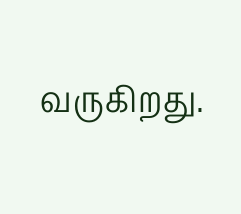வருகிறது.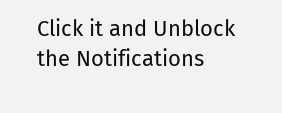Click it and Unblock the Notifications